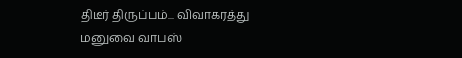திடீர் திருப்பம்... விவாகரத்து மனுவை வாபஸ்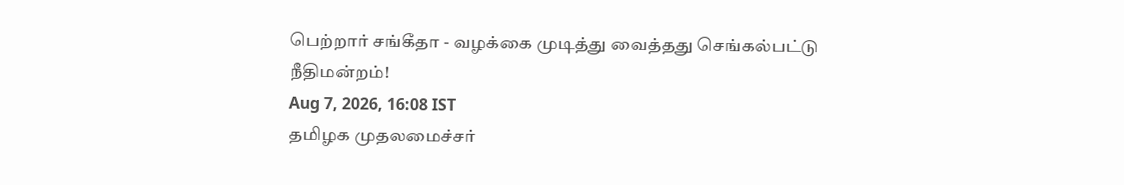பெற்றார் சங்கீதா - வழக்கை முடித்து வைத்தது செங்கல்பட்டு நீதிமன்றம்!
Aug 7, 2026, 16:08 IST
தமிழக முதலமைச்சர்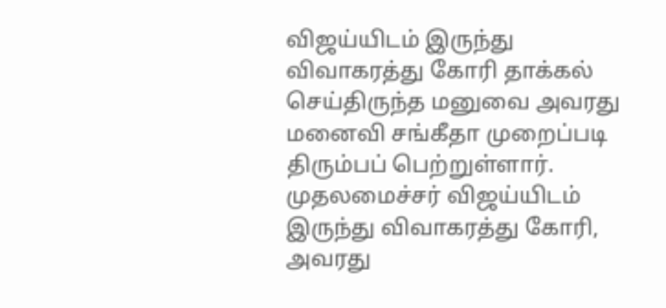விஜய்யிடம் இருந்து விவாகரத்து கோரி தாக்கல் செய்திருந்த மனுவை அவரது மனைவி சங்கீதா முறைப்படி திரும்பப் பெற்றுள்ளார். முதலமைச்சர் விஜய்யிடம் இருந்து விவாகரத்து கோரி, அவரது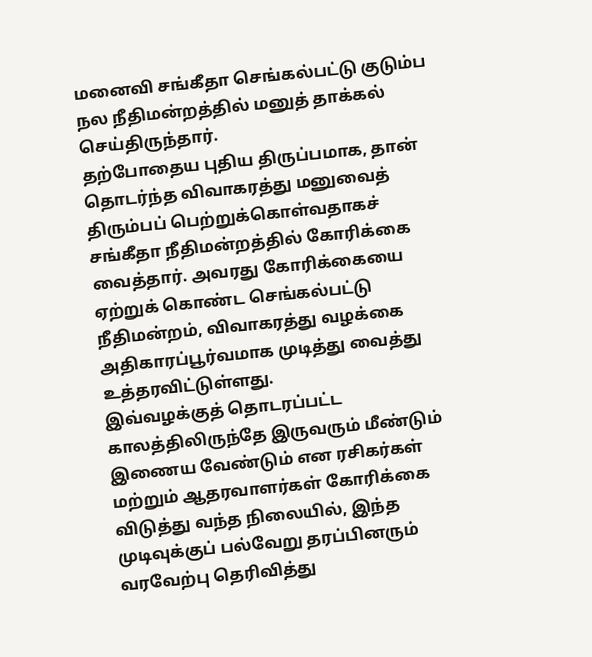மனைவி சங்கீதா செங்கல்பட்டு குடும்ப நல நீதிமன்றத்தில் மனுத் தாக்கல் செய்திருந்தார்.
தற்போதைய புதிய திருப்பமாக, தான் தொடர்ந்த விவாகரத்து மனுவைத் திரும்பப் பெற்றுக்கொள்வதாகச் சங்கீதா நீதிமன்றத்தில் கோரிக்கை வைத்தார். அவரது கோரிக்கையை ஏற்றுக் கொண்ட செங்கல்பட்டு நீதிமன்றம், விவாகரத்து வழக்கை அதிகாரப்பூர்வமாக முடித்து வைத்து உத்தரவிட்டுள்ளது.
இவ்வழக்குத் தொடரப்பட்ட காலத்திலிருந்தே இருவரும் மீண்டும் இணைய வேண்டும் என ரசிகர்கள் மற்றும் ஆதரவாளர்கள் கோரிக்கை விடுத்து வந்த நிலையில், இந்த முடிவுக்குப் பல்வேறு தரப்பினரும் வரவேற்பு தெரிவித்து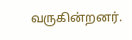வருகின்றனர்.